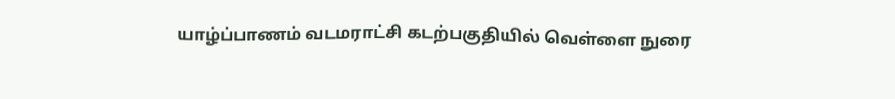யாழ்ப்பாணம் வடமராட்சி கடற்பகுதியில் வெள்ளை நுரை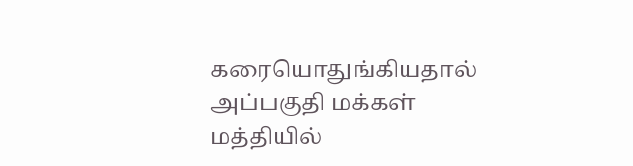கரையொதுங்கியதால் அப்பகுதி மக்கள் மத்தியில்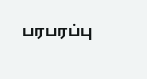பரபரப்பு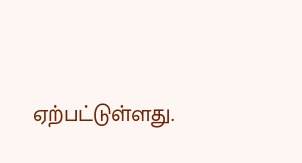ஏற்பட்டுள்ளது.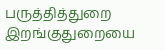பருத்தித்துறை இறங்குதுறையை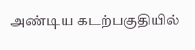அண்டிய கடற்பகுதியில்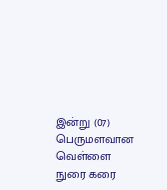இன்று (07)  பெருமளவான வெள்ளை நுரை கரை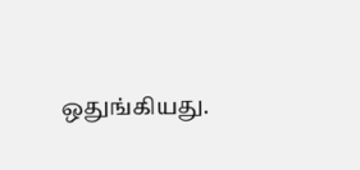ஒதுங்கியது.